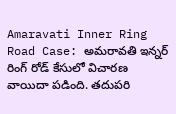Amaravati Inner Ring Road Case: అమరావతి ఇన్నర్ రింగ్ రోడ్ కేసులో విచారణ వాయిదా పడింది. తదుపరి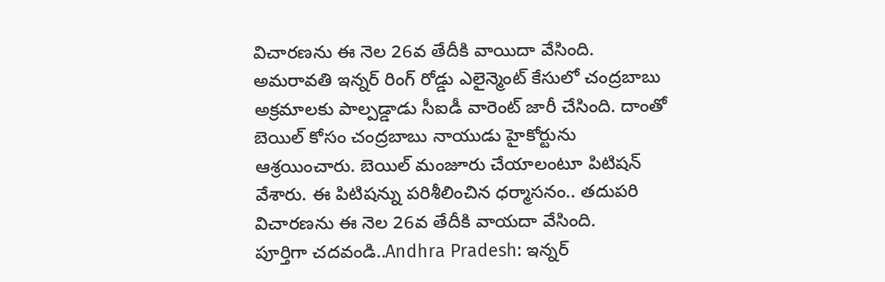విచారణను ఈ నెల 26వ తేదీకి వాయిదా వేసింది. అమరావతి ఇన్నర్ రింగ్ రోడ్డు ఎలైన్మెంట్ కేసులో చంద్రబాబు అక్రమాలకు పాల్పడ్డాడు సీఐడీ వారెంట్ జారీ చేసింది. దాంతో బెయిల్ కోసం చంద్రబాబు నాయుడు హైకోర్టును ఆశ్రయించారు. బెయిల్ మంజూరు చేయాలంటూ పిటిషన్ వేశారు. ఈ పిటిషన్ను పరిశీలించిన ధర్మాసనం.. తదుపరి విచారణను ఈ నెల 26వ తేదీకి వాయదా వేసింది.
పూర్తిగా చదవండి..Andhra Pradesh: ఇన్నర్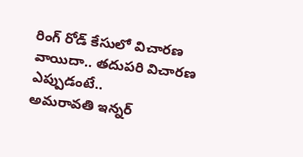రింగ్ రోడ్ కేసులో విచారణ వాయిదా.. తదుపరి విచారణ ఎప్పుడంటే..
అమరావతి ఇన్నర్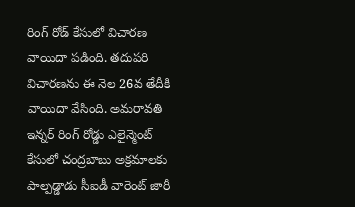రింగ్ రోడ్ కేసులో విచారణ వాయిదా పడింది. తదుపరి విచారణను ఈ నెల 26వ తేదీకి వాయిదా వేసింది. అమరావతి ఇన్నర్ రింగ్ రోడ్డు ఎలైన్మెంట్ కేసులో చంద్రబాబు అక్రమాలకు పాల్పడ్డాడు సీఐడీ వారెంట్ జారీ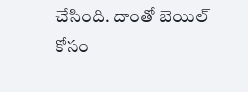చేసింది. దాంతో బెయిల్ కోసం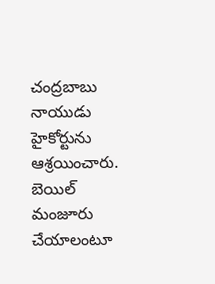చంద్రబాబు నాయుడు హైకోర్టును ఆశ్రయించారు. బెయిల్ మంజూరు చేయాలంటూ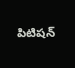పిటిషన్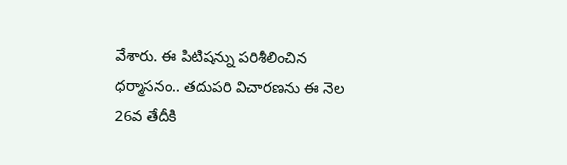వేశారు. ఈ పిటిషన్ను పరిశీలించిన ధర్మాసనం.. తదుపరి విచారణను ఈ నెల 26వ తేదీకి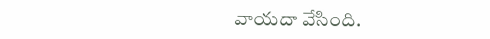వాయదా వేసింది.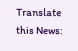Translate this News: